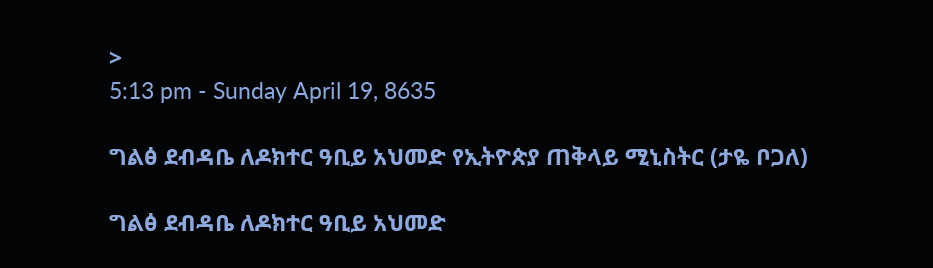>
5:13 pm - Sunday April 19, 8635

ግልፅ ደብዳቤ ለዶክተር ዓቢይ አህመድ የኢትዮጵያ ጠቅላይ ሚኒስትር (ታዬ ቦጋለ)

ግልፅ ደብዳቤ ለዶክተር ዓቢይ አህመድ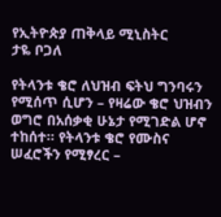የኢትዮጵያ ጠቅላይ ሚኒስትር
ታዬ ቦጋለ

የትላንቱ ቄሮ ለህዝብ ፍትህ ግንባሩን የሚሰጥ ሲሆን – የዛሬው ቄሮ ህዝብን ወግሮ በአሰቃቂ ሁኔታ የሚገድል ሆኖ ተከሰተ። የትላንቱ ቄሮ የሙስና ሠፈሮችን የሚፃረር –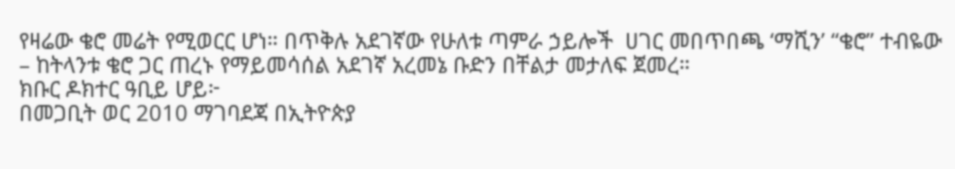የዛሬው ቄሮ መሬት የሚወርር ሆነ። በጥቅሉ አደገኛው የሁለቱ ጣምራ ኃይሎች  ሀገር መበጥበጫ ‘ማሺን’ “ቄሮ” ተብዬው – ከትላንቱ ቄሮ ጋር ጠረኑ የማይመሳሰል አደገኛ አረመኔ ቡድን በቸልታ መታለፍ ጀመረ።
ክቡር ዶክተር ዓቢይ ሆይ፦
በመጋቢት ወር 2010 ማገባደጃ በኢትዮጵያ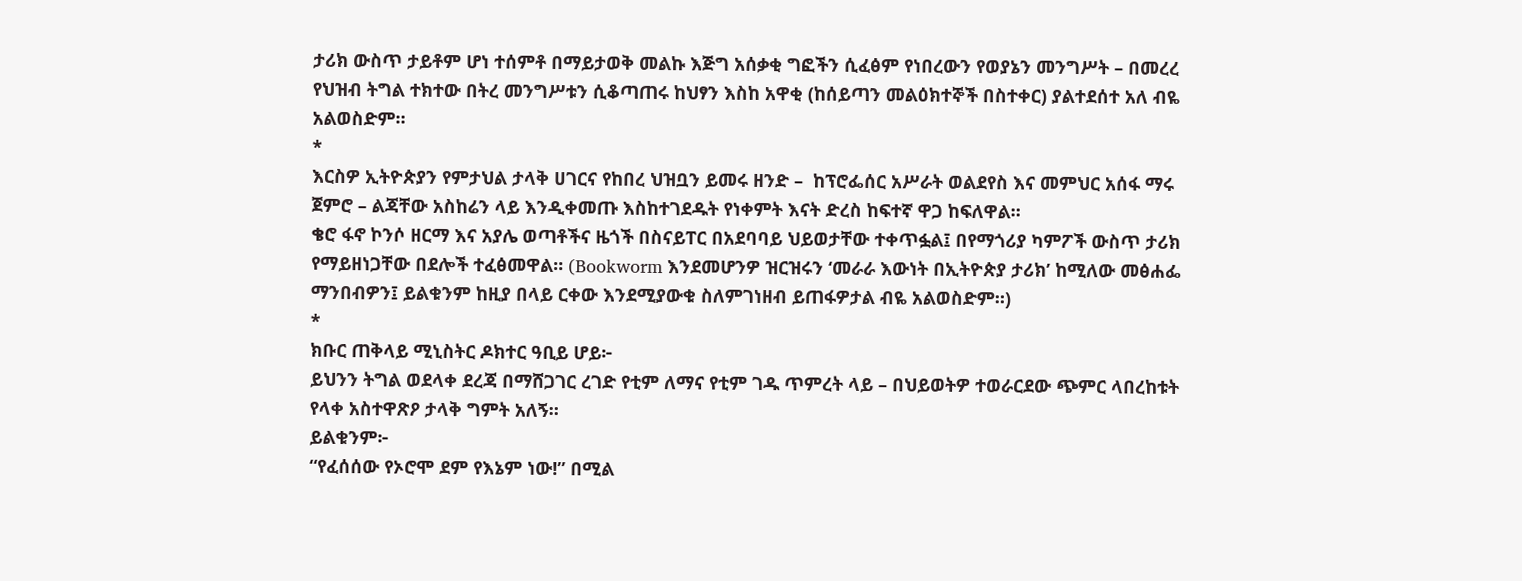ታሪክ ውስጥ ታይቶም ሆነ ተሰምቶ በማይታወቅ መልኩ እጅግ አሰቃቂ ግፎችን ሲፈፅም የነበረውን የወያኔን መንግሥት – በመረረ የህዝብ ትግል ተክተው በትረ መንግሥቱን ሲቆጣጠሩ ከህፃን እስከ አዋቂ (ከሰይጣን መልዕክተኞች በስተቀር) ያልተደሰተ አለ ብዬ አልወስድም።
*
እርስዎ ኢትዮጵያን የምታህል ታላቅ ሀገርና የከበረ ህዝቧን ይመሩ ዘንድ –  ከፕሮፌሰር አሥራት ወልደየስ እና መምህር አሰፋ ማሩ ጀምሮ – ልጃቸው አስከሬን ላይ እንዲቀመጡ እስከተገደዱት የነቀምት እናት ድረስ ከፍተኛ ዋጋ ከፍለዋል።
ቄሮ ፋኖ ኮንሶ ዘርማ እና አያሌ ወጣቶችና ዜጎች በስናይፐር በአደባባይ ህይወታቸው ተቀጥፏል፤ በየማጎሪያ ካምፖች ውስጥ ታሪክ የማይዘነጋቸው በደሎች ተፈፅመዋል። (Bookworm እንደመሆንዎ ዝርዝሩን ‘መራራ እውነት በኢትዮጵያ ታሪክ’ ከሚለው መፅሐፌ ማንበብዎን፤ ይልቁንም ከዚያ በላይ ርቀው እንደሚያውቁ ስለምገነዘብ ይጠፋዎታል ብዬ አልወስድም።)
*
ክቡር ጠቅላይ ሚኒስትር ዶክተር ዓቢይ ሆይ፦
ይህንን ትግል ወደላቀ ደረጃ በማሸጋገር ረገድ የቲም ለማና የቲም ገዱ ጥምረት ላይ – በህይወትዎ ተወራርደው ጭምር ላበረከቱት የላቀ አስተዋጽዖ ታላቅ ግምት አለኝ።
ይልቁንም፦
“የፈሰሰው የኦሮሞ ደም የእኔም ነው!” በሚል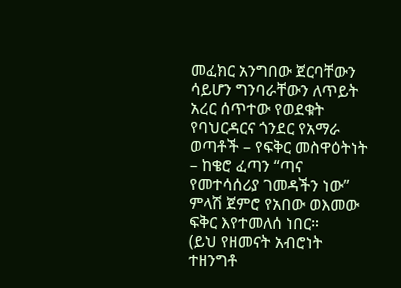መፈክር አንግበው ጀርባቸውን ሳይሆን ግንባራቸውን ለጥይት አረር ሰጥተው የወደቁት የባህርዳርና ጎንደር የአማራ ወጣቶች – የፍቅር መስዋዕትነት – ከቄሮ ፈጣን “ጣና የመተሳሰሪያ ገመዳችን ነው” ምላሽ ጀምሮ የአበው ወእመው ፍቅር እየተመለሰ ነበር።
(ይህ የዘመናት አብሮነት ተዘንግቶ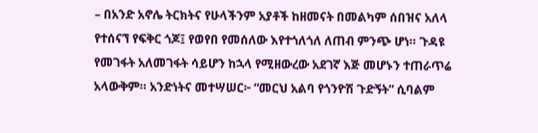– በአንድ አኖሌ ትርክትና የሁላችንም አያቶች ከዘመናት በመልካም ሰበዝና አለላ የተሰናኘ የፍቅር ጎጆ፤ የወየበ የመሰለው እየተጎለጎለ ለጠብ ምንጭ ሆነ። ጉዳዩ የመገፋት አለመገፋት ሳይሆን ከኋላ የሚዘውረው አደገኛ እጅ መሆኑን ተጠራጥሬ አላውቅም። አንድነትና መተሣሠር፦ “መርህ አልባ የጎንዮሽ ጉድኝት” ሲባልም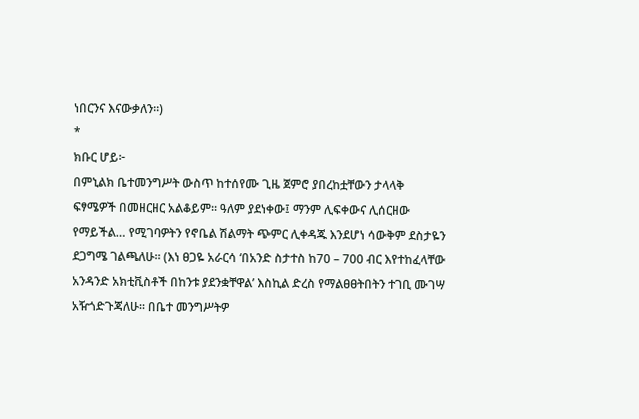ነበርንና እናውቃለን።)
*
ክቡር ሆይ፦
በምኒልክ ቤተመንግሥት ውስጥ ከተሰየሙ ጊዜ ጀምሮ ያበረከቷቸውን ታላላቅ ፍፃሜዎች በመዘርዘር አልቆይም። ዓለም ያደነቀው፤ ማንም ሊፍቀውና ሊሰርዘው የማይችል… የሚገባዎትን የኖቤል ሽልማት ጭምር ሊቀዳጁ እንደሆነ ሳውቅም ደስታዬን ደጋግሜ ገልጫለሁ። (እነ ፀጋዬ አራርሳ ‘በአንድ ስታተስ ከ70 – 700 ብር እየተከፈላቸው አንዳንድ አክቲቪስቶች በከንቱ ያደንቋቸዋል’ እስኪል ድረስ የማልፀፀትበትን ተገቢ ሙገሣ አዥጎድጉጃለሁ። በቤተ መንግሥትዎ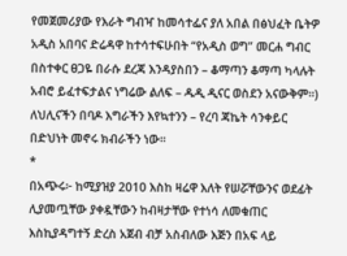የመጀመሪያው የእራት ግብዣ ከመሳተፌና ያለ አበል በፅህፈት ቤትዎ አዲስ አበባና ድሬዳዋ ከተሳተፍሁበት “የአዲስ ወግ” መርሐ ግብር በስተቀር ፀጋዬ በራሱ ደረጃ እንዳያስበን – ቆማጣን ቆማጣ ካላሉት አብሮ ይፈተፍታልና ነግሬው ልለፍ – ዱዲ ዲናር ወስደን አናውቅም።) ለህሊናችን በባዶ እግራችን እየኳተንን – የረባ ጃኬት ሳንቀይር በድህነት መኖሩ ክብራችን ነው።
*
በአጭሩ፦ ከሚያዝያ 2010 እስከ ዛሬዋ እለት የሠሯቸውንና ወደፊት ሊያመጧቸው ያቀዷቸውን ከብዛታቸው የተነሳ ለመቁጠር እስኪያዳግተኝ ድረስ አጀብ ብቻ አስብለው እጅን በአፍ ላይ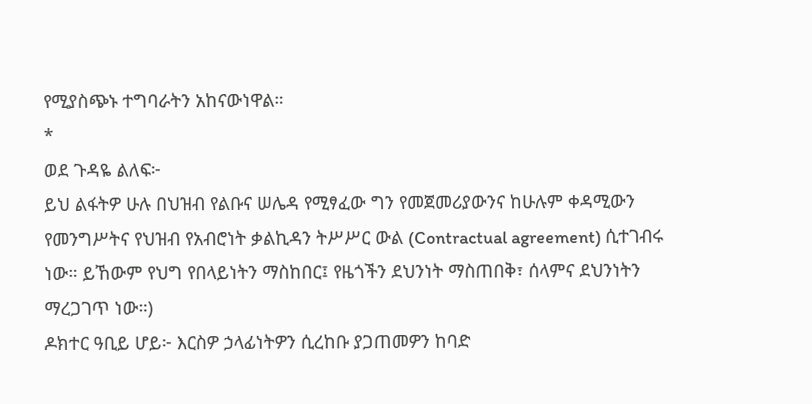የሚያስጭኑ ተግባራትን አከናውነዋል።
*
ወደ ጉዳዬ ልለፍ፦
ይህ ልፋትዎ ሁሉ በህዝብ የልቡና ሠሌዳ የሚፃፈው ግን የመጀመሪያውንና ከሁሉም ቀዳሚውን የመንግሥትና የህዝብ የአብሮነት ቃልኪዳን ትሥሥር ውል (Contractual agreement) ሲተገብሩ ነው። ይኸውም የህግ የበላይነትን ማስከበር፤ የዜጎችን ደህንነት ማስጠበቅ፣ ሰላምና ደህንነትን ማረጋገጥ ነው።)
ዶክተር ዓቢይ ሆይ፦ እርስዎ ኃላፊነትዎን ሲረከቡ ያጋጠመዎን ከባድ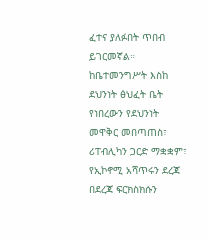ፈተና ያለፉበት ጥበብ ይገርመኛል። ከቤተመንግሥት እስከ ደህንነት ፅህፈት ቤት የነበረውን የደህንነት መዋቅር መበጣጠስ፣ ሪፐብሊካን ጋርድ ማቋቋም፣ የኢኮኖሚ አሻጥሩን ደረጃ በደረጃ ፍርክስክሱን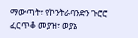ማውጣት፣ የኮንትራባንድን ጉሮሮ ፈርጥቆ መያዝ፣ ወያኔ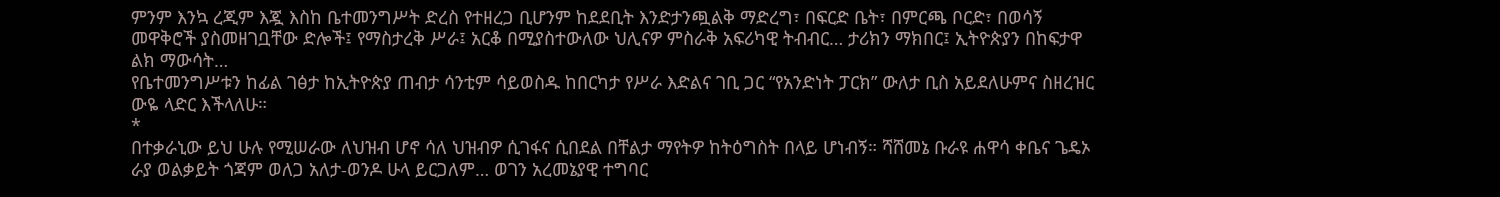ምንም እንኳ ረጂም እጇ እስከ ቤተመንግሥት ድረስ የተዘረጋ ቢሆንም ከደደቢት እንድታንጯልቅ ማድረግ፣ በፍርድ ቤት፣ በምርጫ ቦርድ፣ በወሳኝ መዋቅሮች ያስመዘገቧቸው ድሎች፤ የማስታረቅ ሥራ፤ አርቆ በሚያስተውለው ህሊናዎ ምስራቅ አፍሪካዊ ትብብር… ታሪክን ማክበር፤ ኢትዮጵያን በከፍታዋ ልክ ማውሳት…
የቤተመንግሥቱን ከፊል ገፅታ ከኢትዮጵያ ጠብታ ሳንቲም ሳይወስዱ ከበርካታ የሥራ እድልና ገቢ ጋር “የአንድነት ፓርክ” ውለታ ቢስ አይደለሁምና ስዘረዝር ውዬ ላድር እችላለሁ።
*
በተቃራኒው ይህ ሁሉ የሚሠራው ለህዝብ ሆኖ ሳለ ህዝብዎ ሲገፋና ሲበደል በቸልታ ማየትዎ ከትዕግስት በላይ ሆነብኝ። ሻሸመኔ ቡራዩ ሐዋሳ ቀቤና ጌዴኦ ራያ ወልቃይት ጎጃም ወለጋ አለታ-ወንዶ ሁላ ይርጋለም… ወገን አረመኔያዊ ተግባር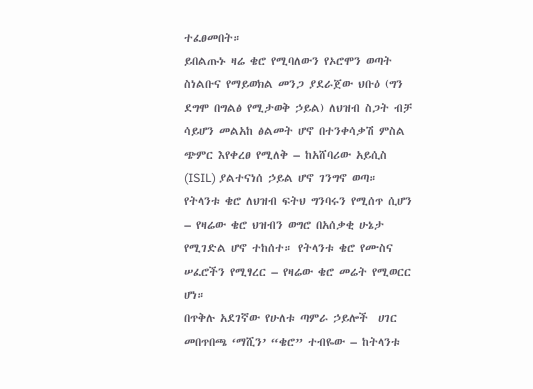ተፈፀመበት።
ይበልጡኑ ዛሬ ቄሮ የሚባለውን የኦሮሞን ወጣት ስነልቡና የማይወክል መንጋ ያደራጀው ህቡዕ (ግን ደግሞ በግልፅ የሚታወቅ ኃይል) ለህዝብ ስጋት ብቻ ሳይሆን መልአከ ፅልመት ሆኖ በተንቀሳቃሽ ምስል ጭምር እየቀረፀ የሚለቅ – ከአሸባሪው አይሲስ (ISIL) ያልተናነሰ ኃይል ሆኖ ገንግኖ ወጣ።
የትላንቱ ቄሮ ለህዝብ ፍትህ ግንባሩን የሚሰጥ ሲሆን – የዛሬው ቄሮ ህዝብን ወግሮ በአሰቃቂ ሁኔታ የሚገድል ሆኖ ተከሰተ። የትላንቱ ቄሮ የሙስና ሠፈሮችን የሚፃረር – የዛሬው ቄሮ መሬት የሚወርር ሆነ።
በጥቅሉ አደገኛው የሁለቱ ጣምራ ኃይሎች  ሀገር መበጥበጫ ‘ማሺን’ “ቄሮ” ተብዬው – ከትላንቱ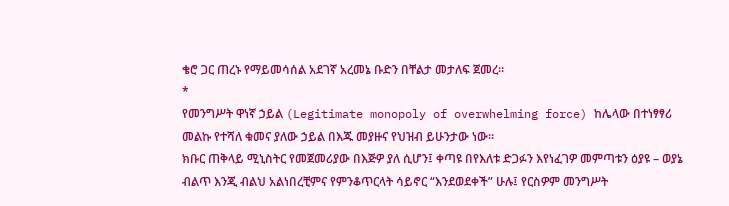ቄሮ ጋር ጠረኑ የማይመሳሰል አደገኛ አረመኔ ቡድን በቸልታ መታለፍ ጀመረ።
*
የመንግሥት ዋነኛ ኃይል (Legitimate monopoly of overwhelming force) ከሌላው በተነፃፃሪ መልኩ የተሻለ ቁመና ያለው ኃይል በእጁ መያዙና የህዝብ ይሁንታው ነው።
ክቡር ጠቅላይ ሚኒስትር የመጀመሪያው በእጅዎ ያለ ሲሆን፤ ቀጣዩ በየእለቱ ድጋፉን እየነፈገዎ መምጣቱን ዕያዩ – ወያኔ ብልጥ እንጂ ብልህ አልነበረቺምና የምንቆጥርላት ሳይኖር “እንደወደቀች” ሁሉ፤ የርስዎም መንግሥት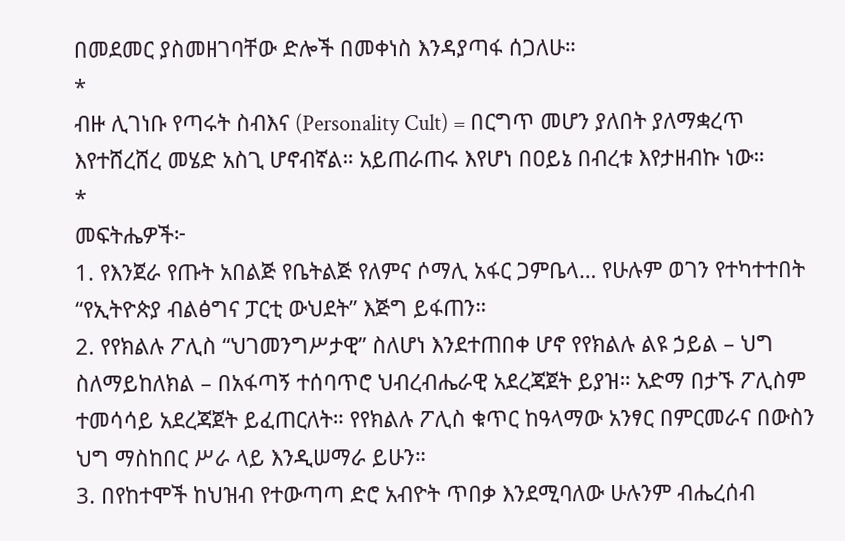በመደመር ያስመዘገባቸው ድሎች በመቀነስ እንዳያጣፋ ሰጋለሁ።
*
ብዙ ሊገነቡ የጣሩት ስብእና (Personality Cult) = በርግጥ መሆን ያለበት ያለማቋረጥ እየተሸረሸረ መሄድ አስጊ ሆኖብኛል። አይጠራጠሩ እየሆነ በዐይኔ በብረቱ እየታዘብኩ ነው።
*
መፍትሔዎች፦
1. የእንጀራ የጡት አበልጅ የቤትልጅ የለምና ሶማሊ አፋር ጋምቤላ… የሁሉም ወገን የተካተተበት “የኢትዮጵያ ብልፅግና ፓርቲ ውህደት” እጅግ ይፋጠን።
2. የየክልሉ ፖሊስ “ህገመንግሥታዊ” ስለሆነ እንደተጠበቀ ሆኖ የየክልሉ ልዩ ኃይል – ህግ ስለማይከለክል – በአፋጣኝ ተሰባጥሮ ህብረብሔራዊ አደረጃጀት ይያዝ። አድማ በታኙ ፖሊስም ተመሳሳይ አደረጃጀት ይፈጠርለት። የየክልሉ ፖሊስ ቁጥር ከዓላማው አንፃር በምርመራና በውስን ህግ ማስከበር ሥራ ላይ እንዲሠማራ ይሁን።
3. በየከተሞች ከህዝብ የተውጣጣ ድሮ አብዮት ጥበቃ እንደሚባለው ሁሉንም ብሔረሰብ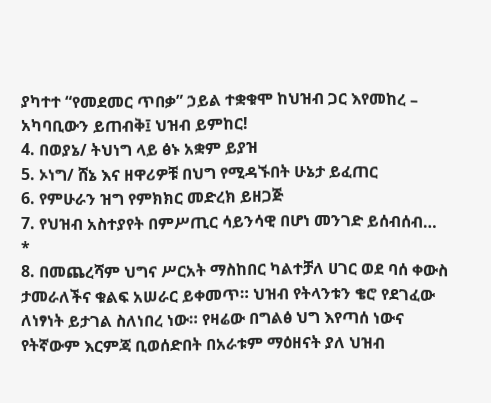ያካተተ “የመደመር ጥበቃ” ኃይል ተቋቁሞ ከህዝብ ጋር እየመከረ – አካባቢውን ይጠብቅ፤ ህዝብ ይምከር!
4. በወያኔ/ ትህነግ ላይ ፅኑ አቋም ይያዝ
5. ኦነግ/ ሸኔ እና ዘዋሪዎቹ በህግ የሚዳኙበት ሁኔታ ይፈጠር
6. የምሁራን ዝግ የምክክር መድረክ ይዘጋጅ
7. የህዝብ አስተያየት በምሥጢር ሳይንሳዊ በሆነ መንገድ ይሰብሰብ…
*
8. በመጨረሻም ህግና ሥርአት ማስከበር ካልተቻለ ሀገር ወደ ባሰ ቀውስ ታመራለችና ቁልፍ አሠራር ይቀመጥ። ህዝብ የትላንቱን ቄሮ የደገፈው ለነፃነት ይታገል ስለነበረ ነው። የዛሬው በግልፅ ህግ እየጣሰ ነውና የትኛውም እርምጃ ቢወሰድበት በአራቱም ማዕዘናት ያለ ህዝብ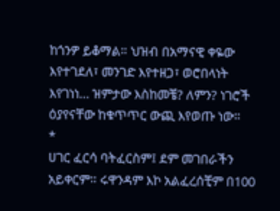ከጎንዎ ይቆማል። ህዝብ በአማናዊ ቀዬው እየተገደለ፣ መንገድ እየተዘጋ፣ ወሮበላነት እየገነነ… ዝምታው እስከመቼ? ለምን? ነገሮች ዕያየናቸው ከቁጥጥር ውጪ እየወጡ ነው።
*
ሀገር ፈርሳ ባትፈርስም፤ ደም መገበራችን አይቀርም። ሩዋንዳም እኮ አልፈረሰቺም በ100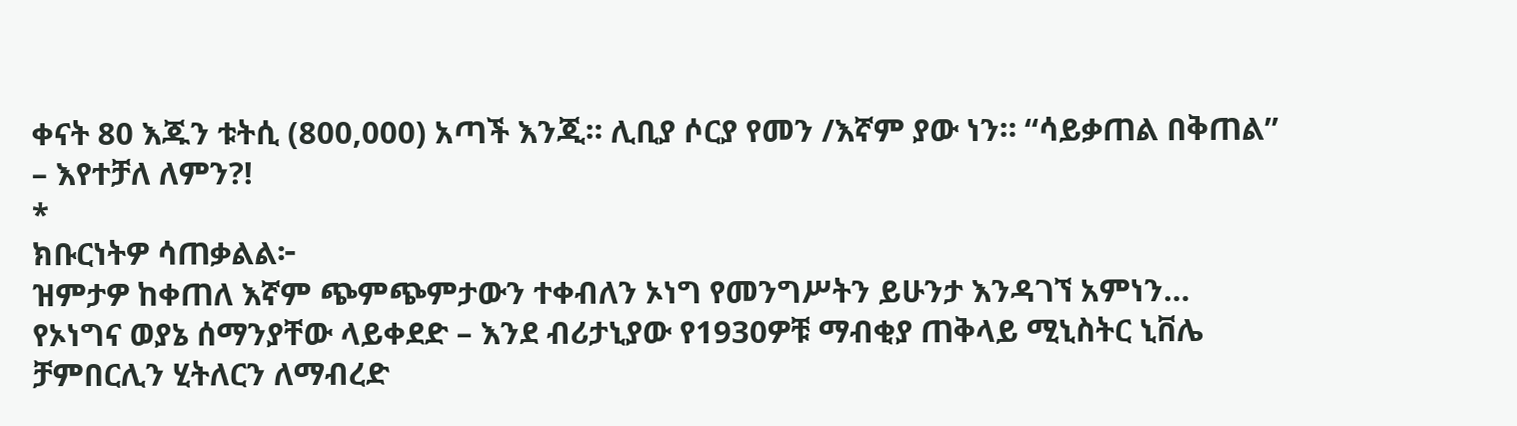ቀናት 80 እጁን ቱትሲ (800,000) አጣች እንጂ። ሊቢያ ሶርያ የመን /እኛም ያው ነን። “ሳይቃጠል በቅጠል” – እየተቻለ ለምን?!
*
ክቡርነትዎ ሳጠቃልል፦
ዝምታዎ ከቀጠለ እኛም ጭምጭምታውን ተቀብለን ኦነግ የመንግሥትን ይሁንታ እንዳገኘ አምነን…
የኦነግና ወያኔ ሰማንያቸው ላይቀደድ – እንደ ብሪታኒያው የ1930ዎቹ ማብቂያ ጠቅላይ ሚኒስትር ኒቨሌ ቻምበርሊን ሂትለርን ለማብረድ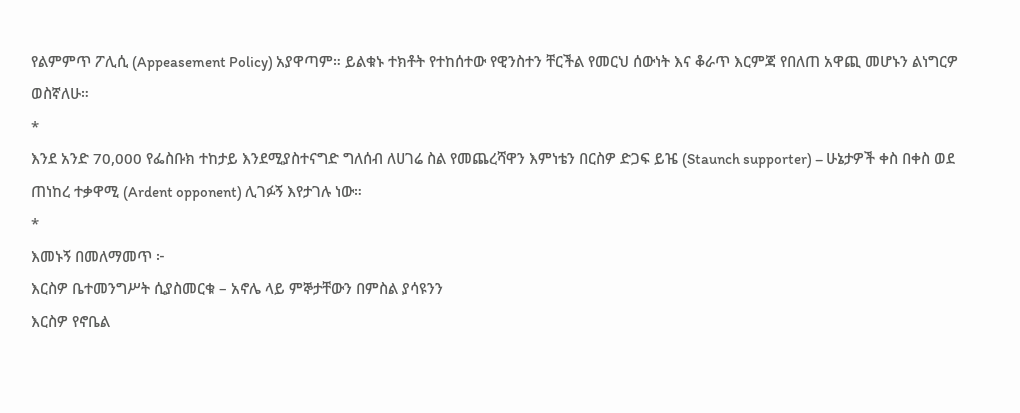የልምምጥ ፖሊሲ (Appeasement Policy) አያዋጣም። ይልቁኑ ተክቶት የተከሰተው የዊንስተን ቸርችል የመርህ ሰውነት እና ቆራጥ እርምጃ የበለጠ አዋጪ መሆኑን ልነግርዎ ወስኛለሁ።
*
እንደ አንድ 70,000 የፌስቡክ ተከታይ እንደሚያስተናግድ ግለሰብ ለሀገሬ ስል የመጨረሻዋን እምነቴን በርስዎ ድጋፍ ይዤ (Staunch supporter) – ሁኔታዎች ቀስ በቀስ ወደ ጠነከረ ተቃዋሚ (Ardent opponent) ሊገፉኝ እየታገሉ ነው።
*
እመኑኝ በመለማመጥ ፦
እርስዎ ቤተመንግሥት ሲያስመርቁ – አኖሌ ላይ ምኞታቸውን በምስል ያሳዩንን
እርስዎ የኖቤል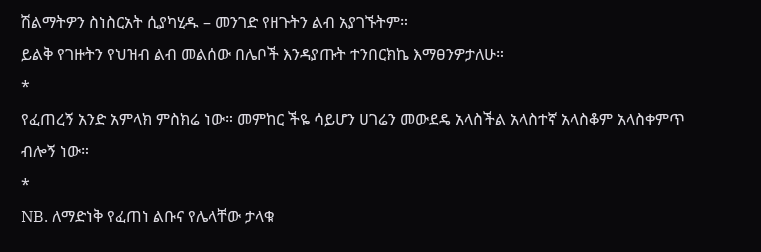ሽልማትዎን ስነስርአት ሲያካሂዱ – መንገድ የዘጉትን ልብ አያገኙትም።
ይልቅ የገዙትን የህዝብ ልብ መልሰው በሌቦች እንዳያጡት ተንበርክኬ እማፀንዎታለሁ።
*
የፈጠረኝ አንድ አምላክ ምስክሬ ነው። መምከር ችዬ ሳይሆን ሀገሬን መውደዴ አላስችል አላስተኛ አላስቆም አላስቀምጥ ብሎኝ ነው።
*
NB. ለማድነቅ የፈጠነ ልቡና የሌላቸው ታላቁ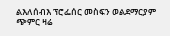ልእለሰብእ ፕሮፌሰር መስፍን ወልደማርያም ጭምር ዛሬ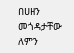በሀዘን መጎዳታቸው ለምን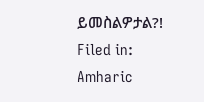ይመስልዎታል?!
Filed in: Amharic